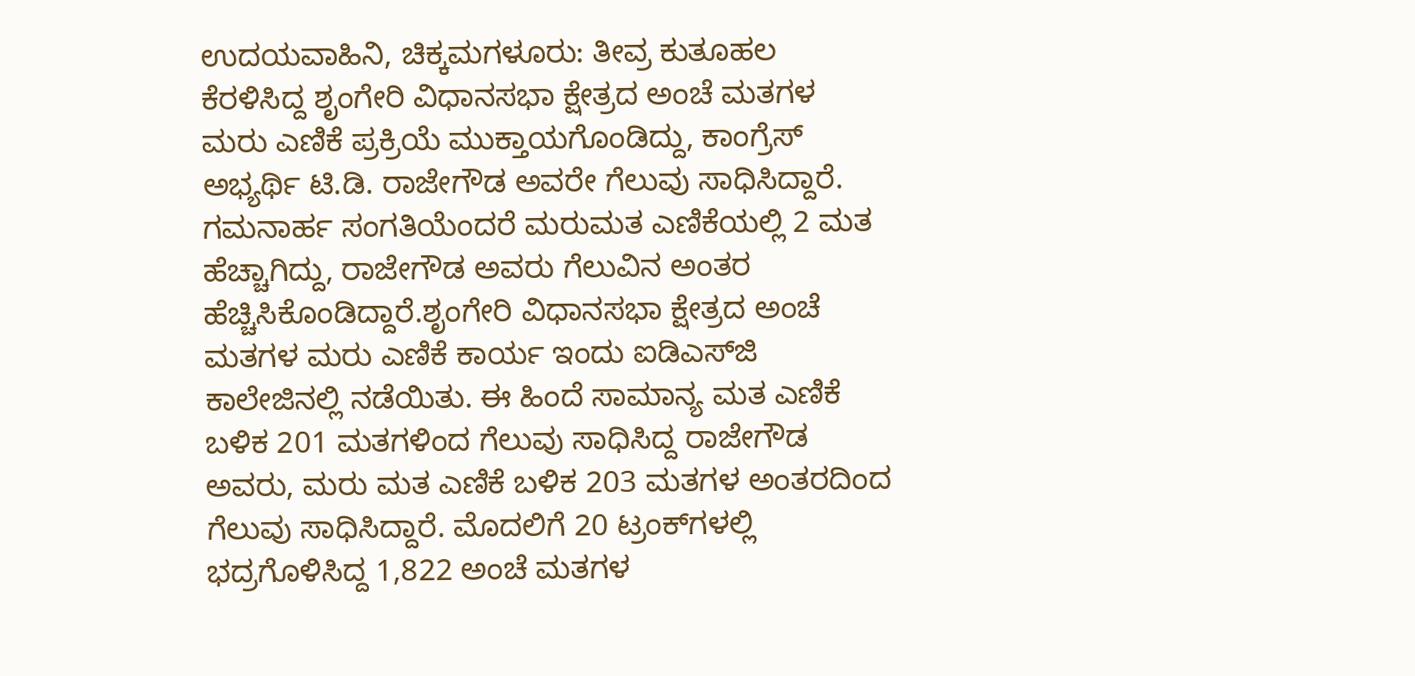ಉದಯವಾಹಿನಿ, ಚಿಕ್ಕಮಗಳೂರು: ತೀವ್ರ ಕುತೂಹಲ ಕೆರಳಿಸಿದ್ದ ಶೃಂಗೇರಿ ವಿಧಾನಸಭಾ ಕ್ಷೇತ್ರದ ಅಂಚೆ ಮತಗಳ ಮರು ಎಣಿಕೆ ಪ್ರಕ್ರಿಯೆ ಮುಕ್ತಾಯಗೊಂಡಿದ್ದು, ಕಾಂಗ್ರೆಸ್ ಅಭ್ಯರ್ಥಿ ಟಿ.ಡಿ. ರಾಜೇಗೌಡ ಅವರೇ ಗೆಲುವು ಸಾಧಿಸಿದ್ದಾರೆ. ಗಮನಾರ್ಹ ಸಂಗತಿಯೆಂದರೆ ಮರುಮತ ಎಣಿಕೆಯಲ್ಲಿ 2 ಮತ ಹೆಚ್ಚಾಗಿದ್ದು, ರಾಜೇಗೌಡ ಅವರು ಗೆಲುವಿನ ಅಂತರ ಹೆಚ್ಚಿಸಿಕೊಂಡಿದ್ದಾರೆ.ಶೃಂಗೇರಿ ವಿಧಾನಸಭಾ ಕ್ಷೇತ್ರದ ಅಂಚೆ ಮತಗಳ ಮರು ಎಣಿಕೆ ಕಾರ್ಯ ಇಂದು ಐಡಿಎಸ್‌ಜಿ ಕಾಲೇಜಿನಲ್ಲಿ ನಡೆಯಿತು. ಈ ಹಿಂದೆ ಸಾಮಾನ್ಯ ಮತ ಎಣಿಕೆ ಬಳಿಕ 201 ಮತಗಳಿಂದ ಗೆಲುವು ಸಾಧಿಸಿದ್ದ ರಾಜೇಗೌಡ ಅವರು, ಮರು ಮತ ಎಣಿಕೆ ಬಳಿಕ 203 ಮತಗಳ ಅಂತರದಿಂದ ಗೆಲುವು ಸಾಧಿಸಿದ್ದಾರೆ. ಮೊದಲಿಗೆ 20 ಟ್ರಂಕ್‌ಗಳಲ್ಲಿ ಭದ್ರಗೊಳಿಸಿದ್ದ 1,822 ಅಂಚೆ ಮತಗಳ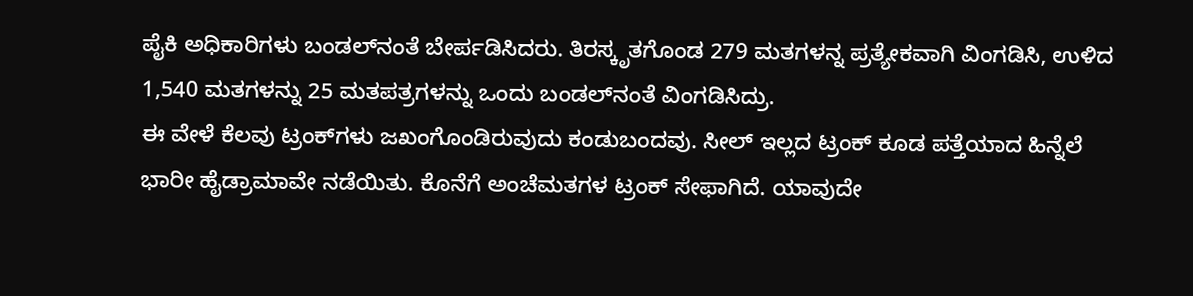ಪೈಕಿ ಅಧಿಕಾರಿಗಳು ಬಂಡಲ್‌ನಂತೆ ಬೇರ್ಪಡಿಸಿದರು. ತಿರಸ್ಕೃತಗೊಂಡ 279 ಮತಗಳನ್ನ ಪ್ರತ್ಯೇಕವಾಗಿ ವಿಂಗಡಿಸಿ, ಉಳಿದ 1,540 ಮತಗಳನ್ನು 25 ಮತಪತ್ರಗಳನ್ನು ಒಂದು ಬಂಡಲ್‌ನಂತೆ ವಿಂಗಡಿಸಿದ್ರು.
ಈ ವೇಳೆ ಕೆಲವು ಟ್ರಂಕ್‌ಗಳು ಜಖಂಗೊಂಡಿರುವುದು ಕಂಡುಬಂದವು. ಸೀಲ್‌ ಇಲ್ಲದ ಟ್ರಂಕ್‌ ಕೂಡ ಪತ್ತೆಯಾದ ಹಿನ್ನೆಲೆ ಭಾರೀ ಹೈಡ್ರಾಮಾವೇ ನಡೆಯಿತು. ಕೊನೆಗೆ ಅಂಚೆಮತಗಳ ಟ್ರಂಕ್‌ ಸೇಫಾಗಿದೆ. ಯಾವುದೇ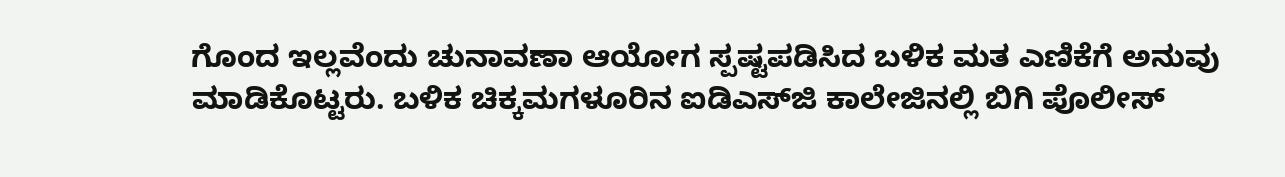ಗೊಂದ ಇಲ್ಲವೆಂದು ಚುನಾವಣಾ ಆಯೋಗ ಸ್ಪಷ್ಟಪಡಿಸಿದ ಬಳಿಕ ಮತ ಎಣಿಕೆಗೆ ಅನುವು ಮಾಡಿಕೊಟ್ಟರು. ಬಳಿಕ ಚಿಕ್ಕಮಗಳೂರಿನ ಐಡಿಎಸ್‌ಜಿ ಕಾಲೇಜಿನಲ್ಲಿ ಬಿಗಿ ಪೊಲೀಸ್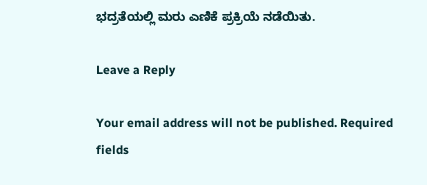ಭದ್ರತೆಯಲ್ಲಿ ಮರು ಎಣಿಕೆ ಪ್ರಕ್ರಿಯೆ ನಡೆಯಿತು.

Leave a Reply

Your email address will not be published. Required fields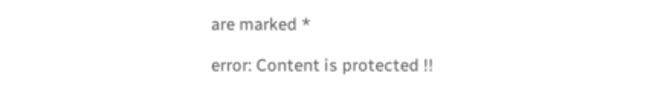are marked *

error: Content is protected !!